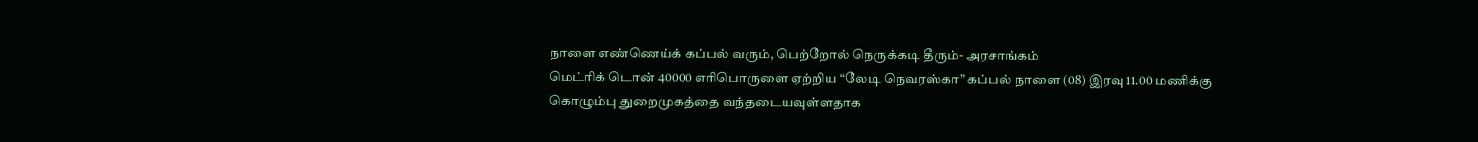நாளை எண்ணெய்க் கப்பல் வரும், பெற்றோல் நெருக்கடி தீரும்- அரசாங்கம்
மெட்ரிக் டொன் 40000 எரிபொருளை ஏற்றிய “லேடி நெவரஸ்கா” கப்பல் நாளை (08) இரவு 11.00 மணிக்கு கொழும்பு துறைமுகத்தை வந்தடையவுள்ளதாக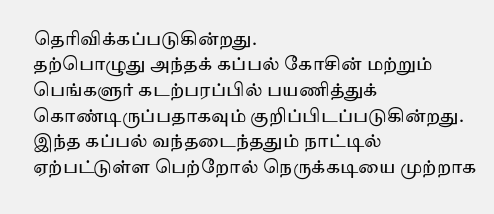தெரிவிக்கப்படுகின்றது.
தற்பொழுது அந்தக் கப்பல் கோசின் மற்றும் பெங்களுர் கடற்பரப்பில் பயணித்துக் கொண்டிருப்பதாகவும் குறிப்பிடப்படுகின்றது.
இந்த கப்பல் வந்தடைந்ததும் நாட்டில் ஏற்பட்டுள்ள பெற்றோல் நெருக்கடியை முற்றாக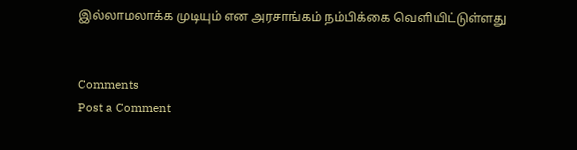இல்லாமலாக்க முடியும் என அரசாங்கம் நம்பிக்கை வெளியிட்டுள்ளது


Comments
Post a Comment